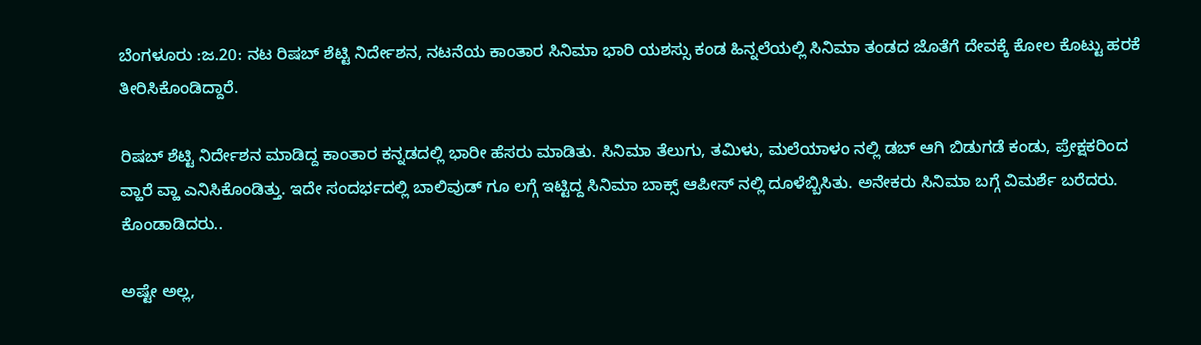ಬೆಂಗಳೂರು :ಜ.20: ನಟ ರಿಷಬ್ ಶೆಟ್ಟಿ ನಿರ್ದೇಶನ, ನಟನೆಯ ಕಾಂತಾರ ಸಿನಿಮಾ ಭಾರಿ ಯಶಸ್ಸು ಕಂಡ ಹಿನ್ನಲೆಯಲ್ಲಿ ಸಿನಿಮಾ ತಂಡದ ಜೊತೆಗೆ ದೇವಕ್ಕೆ ಕೋಲ ಕೊಟ್ಟು ಹರಕೆ ತೀರಿಸಿಕೊಂಡಿದ್ದಾರೆ.

ರಿಷಬ್ ಶೆಟ್ಟಿ ನಿರ್ದೇಶನ ಮಾಡಿದ್ದ ಕಾಂತಾರ ಕನ್ನಡದಲ್ಲಿ ಭಾರೀ ಹೆಸರು ಮಾಡಿತು. ಸಿನಿಮಾ ತೆಲುಗು, ತಮಿಳು, ಮಲೆಯಾಳಂ ನಲ್ಲಿ ಡಬ್ ಆಗಿ ಬಿಡುಗಡೆ ಕಂಡು, ಪ್ರೇಕ್ಷಕರಿಂದ ವ್ಹಾರೆ ವ್ಹಾ ಎನಿಸಿಕೊಂಡಿತ್ತು. ಇದೇ ಸಂದರ್ಭದಲ್ಲಿ ಬಾಲಿವುಡ್ ಗೂ ಲಗ್ಗೆ ಇಟ್ಟಿದ್ದ ಸಿನಿಮಾ ಬಾಕ್ಸ್ ಆಪೀಸ್ ನಲ್ಲಿ ದೂಳೆಬ್ಬಿಸಿತು. ಅನೇಕರು ಸಿನಿಮಾ ಬಗ್ಗೆ ವಿಮರ್ಶೆ ಬರೆದರು. ಕೊಂಡಾಡಿದರು..

ಅಷ್ಟೇ ಅಲ್ಲ,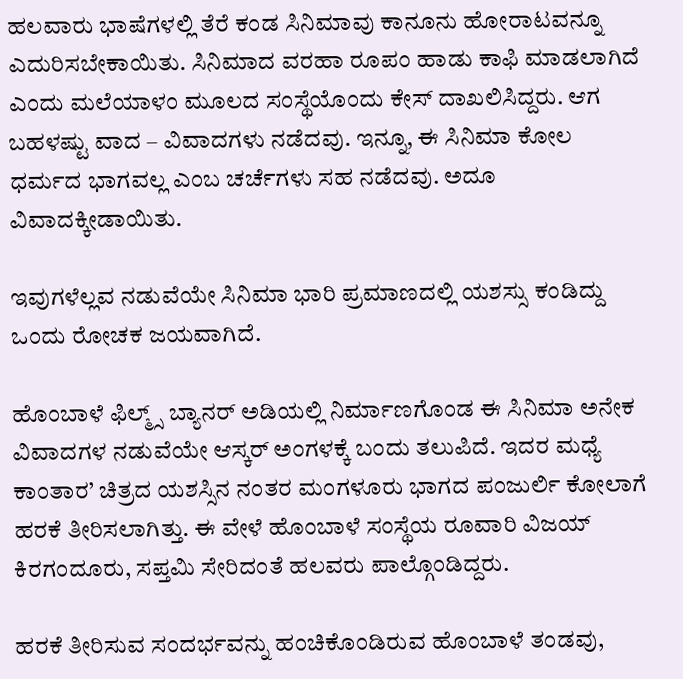ಹಲವಾರು ಭಾಷೆಗಳಲ್ಲಿ ತೆರೆ ಕಂಡ ಸಿನಿಮಾವು ಕಾನೂನು ಹೋರಾಟವನ್ನೂ ಎದುರಿಸಬೇಕಾಯಿತು. ಸಿನಿಮಾದ ವರಹಾ ರೂಪಂ ಹಾಡು ಕಾಫಿ ಮಾಡಲಾಗಿದೆ ಎಂದು ಮಲೆಯಾಳಂ ಮೂಲದ ಸಂಸ್ಥೆಯೊಂದು ಕೇಸ್ ದಾಖಲಿಸಿದ್ದರು. ಆಗ ಬಹಳಷ್ಟು ವಾದ – ವಿವಾದಗಳು ನಡೆದವು. ಇನ್ನೂ, ಈ ಸಿನಿಮಾ ಕೋಲ ಧರ್ಮದ ಭಾಗವಲ್ಲ ಎಂಬ ಚರ್ಚೆಗಳು ಸಹ ನಡೆದವು. ಅದೂ ವಿವಾದಕ್ಕೀಡಾಯಿತು.

ಇವುಗಳೆಲ್ಲವ ನಡುವೆಯೇ ಸಿನಿಮಾ ಭಾರಿ ಪ್ರಮಾಣದಲ್ಲಿ ಯಶಸ್ಸು ಕಂಡಿದ್ದು ಒಂದು ರೋಚಕ ಜಯವಾಗಿದೆ.

ಹೊಂಬಾಳೆ ಫಿಲ್ಮ್ಸ್ ಬ್ಯಾನರ್ ಅಡಿಯಲ್ಲಿ ನಿರ್ಮಾಣಗೊಂಡ ಈ ಸಿನಿಮಾ ಅನೇಕ ವಿವಾದಗಳ ನಡುವೆಯೇ ಆಸ್ಕರ್ ಅಂಗಳಕ್ಕೆ ಬಂದು ತಲುಪಿದೆ. ಇದರ ಮಧ್ಯೆ ಕಾಂತಾರ’ ಚಿತ್ರದ ಯಶಸ್ಸಿನ ನಂತರ ಮಂಗಳೂರು ಭಾಗದ ಪಂಜುರ್ಲಿ ಕೋಲಾಗೆ ಹರಕೆ ತೀರಿಸಲಾಗಿತ್ತು. ಈ ವೇಳೆ ಹೊಂಬಾಳೆ ಸಂಸ್ಥೆಯ ರೂವಾರಿ ವಿಜಯ್ ಕಿರಗಂದೂರು, ಸಪ್ತಮಿ ಸೇರಿದಂತೆ ಹಲವರು ಪಾಲ್ಗೊಂಡಿದ್ದರು.

ಹರಕೆ ತೀರಿಸುವ ಸಂದರ್ಭವನ್ನು ಹಂಚಿಕೊಂಡಿರುವ ಹೊಂಬಾಳೆ ತಂಡವು,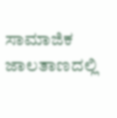ಸಾಮಾಜಿಕ ಜಾಲತಾಣದಲ್ಲಿ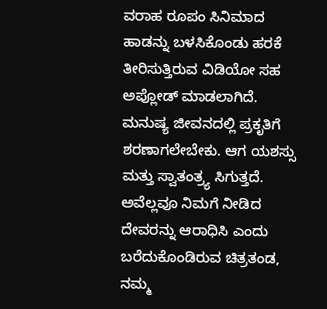ವರಾಹ ರೂಪಂ ಸಿನಿಮಾದ ಹಾಡನ್ನು ಬಳಸಿಕೊಂಡು ಹರಕೆ ತೀರಿಸುತ್ತಿರುವ ವಿಡಿಯೋ ಸಹ ಅಪ್ಲೋಡ್ ಮಾಡಲಾಗಿದೆ. ಮನುಷ್ಯ ಜೀವನದಲ್ಲಿ ಪ್ರಕೃತಿಗೆ ಶರಣಾಗಲೇಬೇಕು. ಆಗ ಯಶಸ್ಸು ಮತ್ತು ಸ್ವಾತಂತ್ರ್ಯ ಸಿಗುತ್ತದೆ. ಅವೆಲ್ಲವೂ ನಿಮಗೆ ನೀಡಿದ ದೇವರನ್ನು ಆರಾಧಿಸಿ ಎಂದು ಬರೆದುಕೊಂಡಿರುವ ಚಿತ್ರತಂಡ, ನಮ್ಮ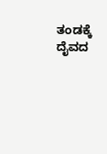ತಂಡಕ್ಕೆ ದೈವದ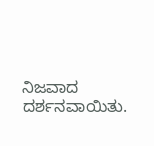ನಿಜವಾದ ದರ್ಶನವಾಯಿತು.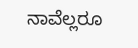ನಾವೆಲ್ಲರೂ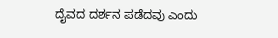ದೈವದ ದರ್ಶನ ಪಡೆದವು ಎಂದು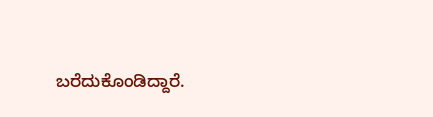ಬರೆದುಕೊಂಡಿದ್ದಾರೆ.